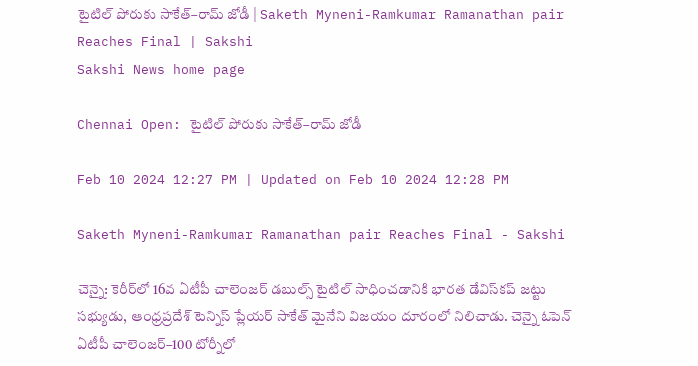టైటిల్‌ పోరుకు సాకేత్‌–రామ్‌ జోడీ | Saketh Myneni-Ramkumar Ramanathan pair Reaches Final | Sakshi
Sakshi News home page

Chennai Open: టైటిల్‌ పోరుకు సాకేత్‌–రామ్‌ జోడీ

Feb 10 2024 12:27 PM | Updated on Feb 10 2024 12:28 PM

Saketh Myneni-Ramkumar Ramanathan pair Reaches Final - Sakshi

చెన్నై: కెరీర్‌లో 16వ ఏటీపీ చాలెంజర్‌ డబుల్స్‌ టైటిల్‌ సాధించడానికి భారత డేవిస్‌కప్‌ జట్టు సభ్యుడు, ఆంధ్రప్రదేశ్‌ టెన్నిస్‌ ప్లేయర్‌ సాకేత్‌ మైనేని విజయం దూరంలో నిలిచాడు. చెన్నై ఓపెన్‌ ఏటీపీ చాలెంజర్‌–100 టోర్నీలో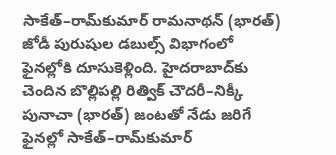సాకేత్‌–రామ్‌కుమార్‌ రామనాథన్‌ (భారత్‌) జోడీ పురుషుల డబుల్స్‌ విభాగంలో ఫైనల్లోకి దూసుకెళ్లింది. హైదరాబాద్‌కు చెందిన బొల్లిపల్లి రిత్విక్‌ చౌదరీ–నిక్కీ పునాచా (భారత్‌) జంటతో నేడు జరిగే ఫైనల్లో సాకేత్‌–రామ్‌కుమార్‌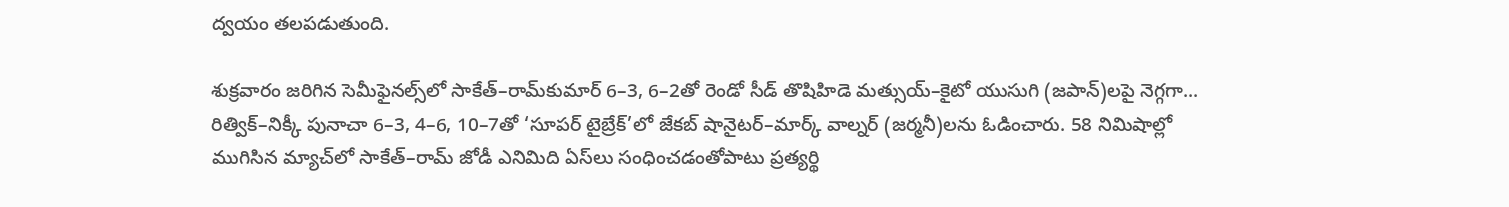ద్వయం తలపడుతుంది.

శుక్రవారం జరిగిన సెమీఫైనల్స్‌లో సాకేత్‌–రామ్‌కుమార్‌ 6–3, 6–2తో రెండో సీడ్‌ తొషిహిడె మత్సుయ్‌–కైటో యుసుగి (జపాన్‌)లపై నెగ్గగా... రిత్విక్‌–నిక్కీ పునాచా 6–3, 4–6, 10–7తో ‘సూపర్‌ టైబ్రేక్‌’లో జేకబ్‌ షానైటర్‌–మార్క్‌ వాల్నర్‌ (జర్మనీ)లను ఓడించారు. 58 నిమిషాల్లో ముగిసిన మ్యాచ్‌లో సాకేత్‌–రామ్‌ జోడీ ఎనిమిది ఏస్‌లు సంధించడంతోపాటు ప్రత్యర్థి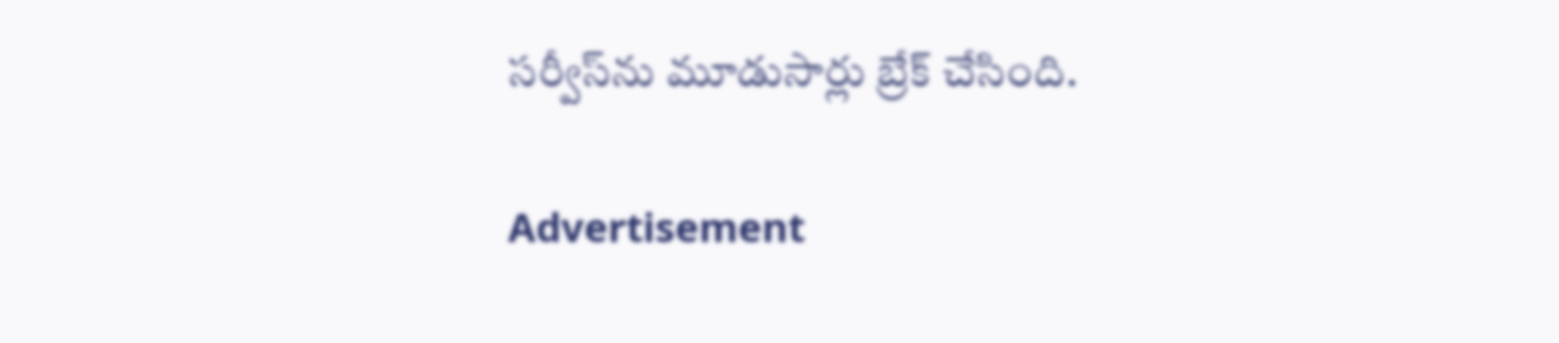సర్వీస్‌ను మూడుసార్లు బ్రేక్‌ చేసింది.

Advertisement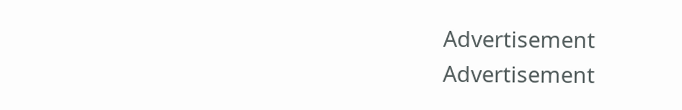Advertisement
Advertisement